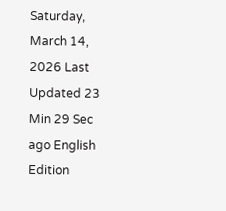Saturday, March 14, 2026 Last Updated 23 Min 29 Sec ago English Edition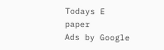Todays E paper
Ads by Google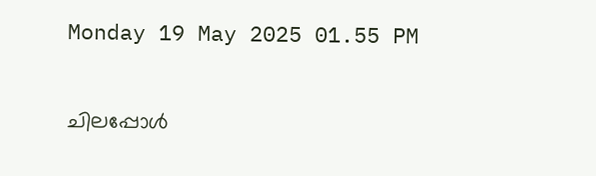Monday 19 May 2025 01.55 PM

ചിലപ്പോള്‍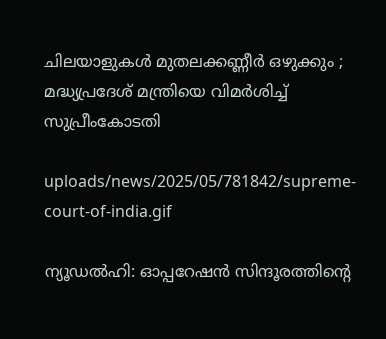ചിലയാളുകള്‍ മുതലക്കണ്ണീര്‍ ഒഴുക്കും ; മദ്ധ്യപ്രദേശ് മന്ത്രിയെ വിമര്‍ശിച്ച് സുപ്രീംകോടതി

uploads/news/2025/05/781842/supreme-court-of-india.gif

ന്യൂഡല്‍ഹി: ഓപ്പറേഷന്‍ സിന്ദൂരത്തിന്റെ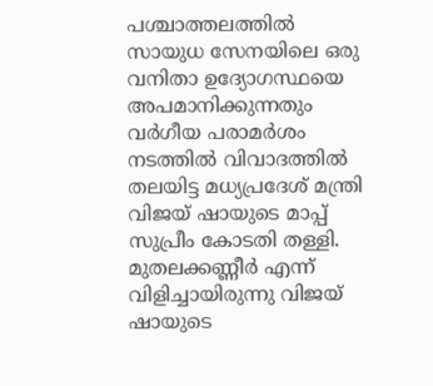പശ്ചാത്തലത്തില്‍ സായുധ സേനയിലെ ഒരു വനിതാ ഉദ്യോഗസ്ഥയെ അപമാനിക്കുന്നതും വര്‍ഗീയ പരാമര്‍ശം നടത്തില്‍ വിവാദത്തില്‍ തലയിട്ട മധ്യപ്രദേശ് മന്ത്രി വിജയ് ഷായുടെ മാപ്പ് സുപ്രീം കോടതി തള്ളി. മുതലക്കണ്ണീര്‍ എന്ന് വിളിച്ചായിരുന്നു വിജയ് ഷായുടെ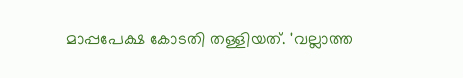മാപ്പപേക്ഷ കോടതി തള്ളിയത്. 'വല്ലാത്ത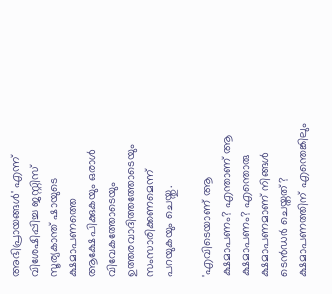അഭിപ്രായങ്ങള്‍' എന്ന് വിശേഷിപ്പിച്ച ജസ്റ്റിസ് സൂര്യകാന്ത് ഷായുടെ ക്ഷമാപണത്തെ ആക്ഷേപിക്കുകയും ഒരാള്‍ വിവേകത്തോടെയും ഉത്തരവാദിത്തത്തോടെയും സംസാരിക്കണമെന്ന് പറയുകയും ചെയ്തു.

'എവിടെയാണ് ആ ക്ഷമാപണം? എന്താണ് ആ ക്ഷമാപണം? എന്തൊരു ക്ഷമാപണമാണ് നിങ്ങള്‍ ടെന്‍ഡര്‍ ചെയ്തത്? ക്ഷമാപണത്തിന് എന്തെങ്കിലും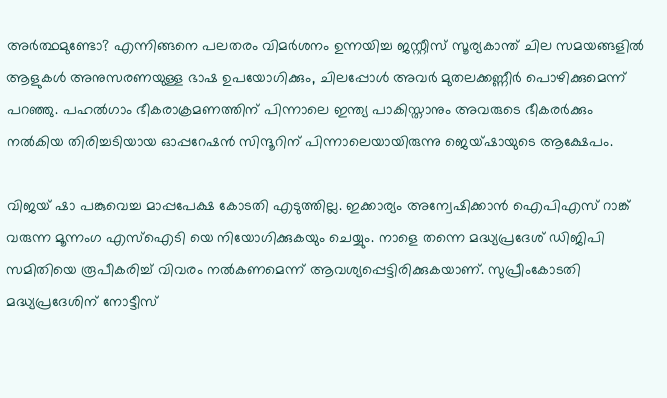അര്‍ത്ഥമുണ്ടോ? എന്നിങ്ങനെ പലതരം വിമര്‍ശനം ഉന്നയിച്ച ജസ്റ്റീസ് സൂര്യകാന്ത് ചില സമയങ്ങളില്‍ ആളുകള്‍ അനുസരണയുള്ള ഭാഷ ഉപയോഗിക്കും, ചിലപ്പോള്‍ അവര്‍ മുതലക്കണ്ണീര്‍ പൊഴിക്കുമെന്ന് പറഞ്ഞു. പഹല്‍ഗാം ഭീകരാക്രമണത്തിന് പിന്നാലെ ഇന്ത്യ പാകിസ്താനും അവരുടെ ഭീകരര്‍ക്കും നല്‍കിയ തിരിച്ചടിയായ ഓപ്പറേഷന്‍ സിന്ദൂറിന് പിന്നാലെയായിരുന്നു ജെയ്ഷായുടെ ആക്ഷേപം.

വിജയ് ഷാ പങ്കുവെച്ച മാപ്പപേക്ഷ കോടതി എടുത്തില്ല. ഇക്കാര്യം അന്വേഷിക്കാന്‍ ഐപിഎസ് റാങ്ക് വരുന്ന മൂന്നംഗ എസ്‌ഐടി യെ നിയോഗിക്കുകയും ചെയ്യും. നാളെ തന്നെ മദ്ധ്യപ്രദേശ് ഡിജിപി സമിതിയെ രൂപീകരിച്ച് വിവരം നല്‍കണമെന്ന് ആവശ്യപ്പെട്ടിരിക്കുകയാണ്. സുപ്രീംകോടതി മദ്ധ്യപ്രദേശിന് നോട്ടീസ്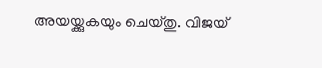അയയ്ക്കുകയും ചെയ്തു. വിജയ്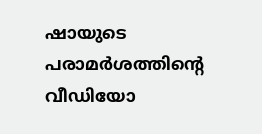ഷായുടെ പരാമര്‍ശത്തിന്റെ വീഡിയോ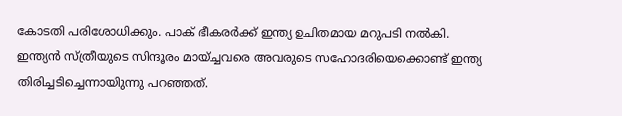കോടതി പരിശോധിക്കും. പാക് ഭീകരര്‍ക്ക് ഇന്ത്യ ഉചിതമായ മറുപടി നല്‍കി. ഇന്ത്യന്‍ സ്ത്രീയുടെ സിന്ദൂരം മായ്ച്ചവരെ അവരുടെ സഹോദരിയെക്കൊണ്ട് ഇന്ത്യ തിരിച്ചടിച്ചെന്നായിുന്നു പറഞ്ഞത്.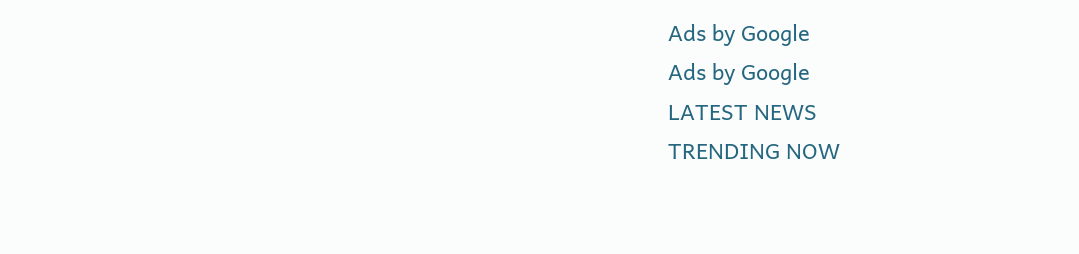Ads by Google
Ads by Google
LATEST NEWS
TRENDING NOW